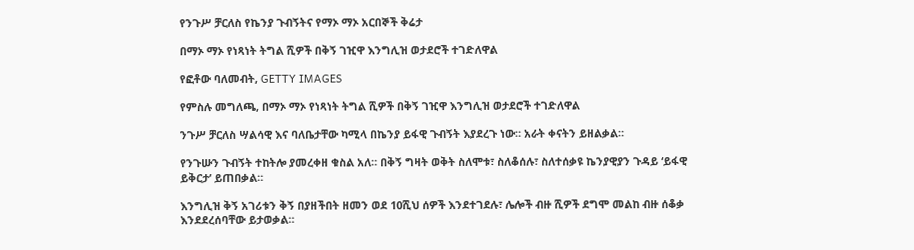የንጉሥ ቻርለስ የኬንያ ጉብኝትና የማኦ ማኦ አርበኞች ቅሬታ

በማኦ ማኦ የነጻነት ትግል ሺዎች በቅኝ ገዢዋ እንግሊዝ ወታደሮች ተገድለዋል

የፎቶው ባለመብት, GETTY IMAGES

የምስሉ መግለጫ, በማኦ ማኦ የነጻነት ትግል ሺዎች በቅኝ ገዢዋ እንግሊዝ ወታደሮች ተገድለዋል

ንጉሥ ቻርለስ ሣልሳዊ እና ባለቤታቸው ካሚላ በኬንያ ይፋዊ ጉብኝት እያደረጉ ነው። አራት ቀናትን ይዘልቃል።

የንጉሡን ጉብኝት ተከትሎ ያመረቀዘ ቁስል አለ። በቅኝ ግዛት ወቅት ስለሞቱ፣ ስለቆሰሉ፣ ስለተሰቃዩ ኬንያዊያን ጉዳይ ‘ይፋዊ ይቅርታ’ ይጠበቃል።

እንግሊዝ ቅኝ አገሪቱን ቅኝ በያዘችበት ዘመን ወደ 10ሺህ ሰዎች እንደተገደሉ፣ ሌሎች ብዙ ሺዎች ደግሞ መልከ ብዙ ሰቆቃ እንደደረሰባቸው ይታወቃል።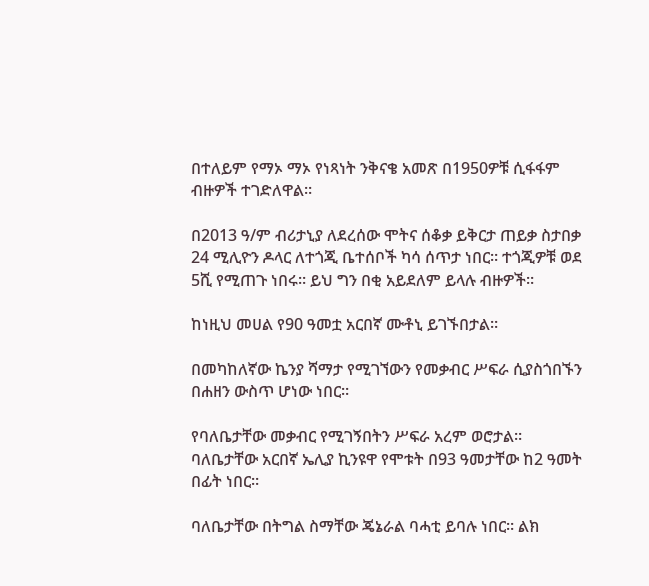በተለይም የማኦ ማኦ የነጻነት ንቅናቄ አመጽ በ1950ዎቹ ሲፋፋም ብዙዎች ተገድለዋል።

በ2013 ዓ/ም ብሪታኒያ ለደረሰው ሞትና ሰቆቃ ይቅርታ ጠይቃ ስታበቃ 24 ሚሊዮን ዶላር ለተጎጂ ቤተሰቦች ካሳ ሰጥታ ነበር። ተጎጂዎቹ ወደ 5ሺ የሚጠጉ ነበሩ። ይህ ግን በቂ አይደለም ይላሉ ብዙዎች።

ከነዚህ መሀል የ90 ዓመቷ አርበኛ ሙቶኒ ይገኙበታል።

በመካከለኛው ኬንያ ሻማታ የሚገኘውን የመቃብር ሥፍራ ሲያስጎበኙን በሐዘን ውስጥ ሆነው ነበር።

የባለቤታቸው መቃብር የሚገኝበትን ሥፍራ አረም ወሮታል። ባለቤታቸው አርበኛ ኤሊያ ኪንዩዋ የሞቱት በ93 ዓመታቸው ከ2 ዓመት በፊት ነበር።

ባለቤታቸው በትግል ስማቸው ጄኔራል ባሓቲ ይባሉ ነበር። ልክ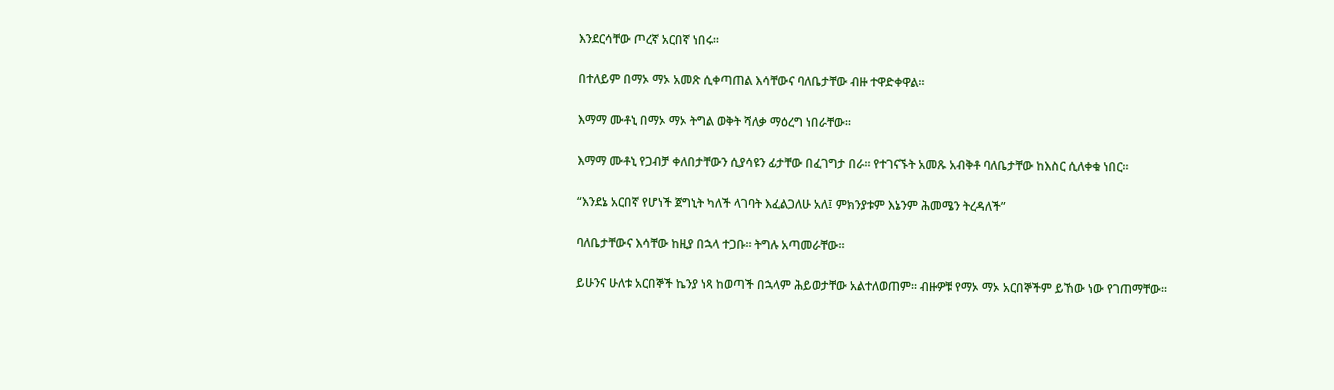እንደርሳቸው ጦረኛ አርበኛ ነበሩ።

በተለይም በማኦ ማኦ አመጽ ሲቀጣጠል እሳቸውና ባለቤታቸው ብዙ ተዋድቀዋል።

እማማ ሙቶኒ በማኦ ማኦ ትግል ወቅት ሻለቃ ማዕረግ ነበራቸው።

እማማ ሙቶኒ የጋብቻ ቀለበታቸውን ሲያሳዩን ፊታቸው በፈገግታ በራ። የተገናኙት አመጹ አብቅቶ ባለቤታቸው ከእስር ሲለቀቁ ነበር።

“እንደኔ አርበኛ የሆነች ጀግኒት ካለች ላገባት እፈልጋለሁ አለ፤ ምክንያቱም እኔንም ሕመሜን ትረዳለች”

ባለቤታቸውና እሳቸው ከዚያ በኋላ ተጋቡ። ትግሉ አጣመራቸው።

ይሁንና ሁለቱ አርበኞች ኬንያ ነጻ ከወጣች በኋላም ሕይወታቸው አልተለወጠም። ብዙዎቹ የማኦ ማኦ አርበኞችም ይኸው ነው የገጠማቸው።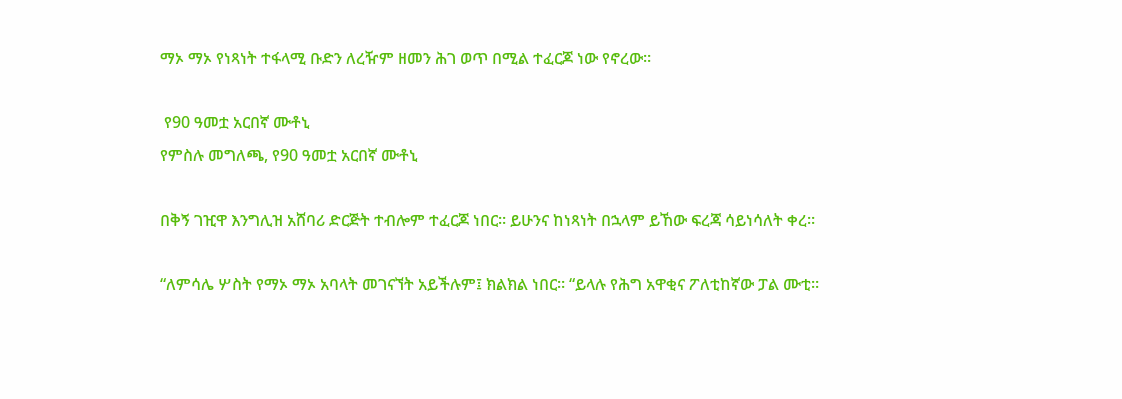ማኦ ማኦ የነጻነት ተፋላሚ ቡድን ለረዥም ዘመን ሕገ ወጥ በሚል ተፈርጆ ነው የኖረው።

 የ90 ዓመቷ አርበኛ ሙቶኒ
የምስሉ መግለጫ, የ90 ዓመቷ አርበኛ ሙቶኒ

በቅኝ ገዢዋ እንግሊዝ አሸባሪ ድርጅት ተብሎም ተፈርጆ ነበር። ይሁንና ከነጻነት በኋላም ይኸው ፍረጃ ሳይነሳለት ቀረ።

“ለምሳሌ ሦስት የማኦ ማኦ አባላት መገናኘት አይችሉም፤ ክልክል ነበር። “ይላሉ የሕግ አዋቂና ፖለቲከኛው ፓል ሙቲ።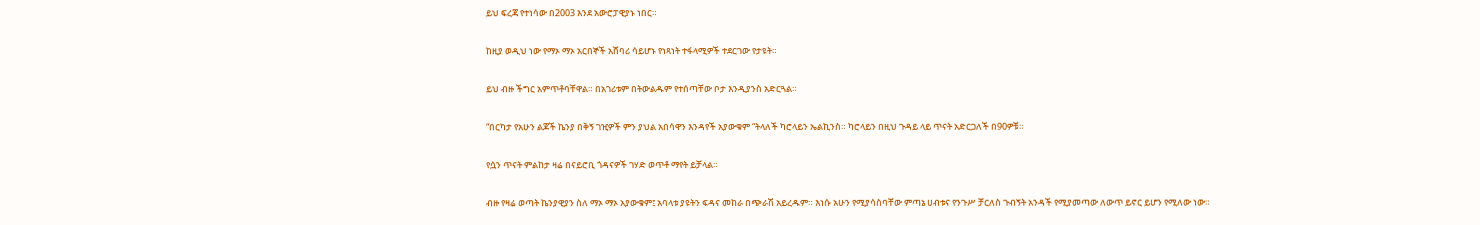ይህ ፍረጃ የተነሳው በ2003 እንደ አውሮፓዊያኑ ነበር።

ከዚያ ወዲህ ነው የማኦ ማኦ አርበኞች አሸባሪ ሳይሆኑ የነጻነት ተፋላሚዎች ተደርገው የታዩት።

ይህ ብዙ ችግር አምጥቶባቸዋል። በአገሪቱም በትውልዱም የተሰጣቸው ቦታ እንዲያንስ አድርጓል።

“በርካታ የአሁን ልጆች ኬንያ በቅኝ ገዢዎች ምን ያህል አበሳዋን እንዳየች አያውቁም “ትላለች ካሮላይን ኤልኪንስ። ካሮላይን በዚህ ጉዳይ ላይ ጥናት አድርጋለች በ90ዎቹ።

የሷን ጥናት ምልከታ ዛሬ በናይሮቢ ጎዳናዎች ገሃድ ወጥቶ ማየት ይቻላል።

ብዙ የዛሬ ወጣት ኬንያዊያን ስለ ማኦ ማኦ አያውቁም፤ አባላቱ ያዩትን ፍዳና መከራ በጭራሽ አይረዱም። እነሱ አሁን የሚያሳስባቸው ምጣኔ ሀብቱና የንጉሥ ቻርለስ ጉብኝት አንዳች የሚያመጣው ለውጥ ይኖር ይሆን የሚለው ነው።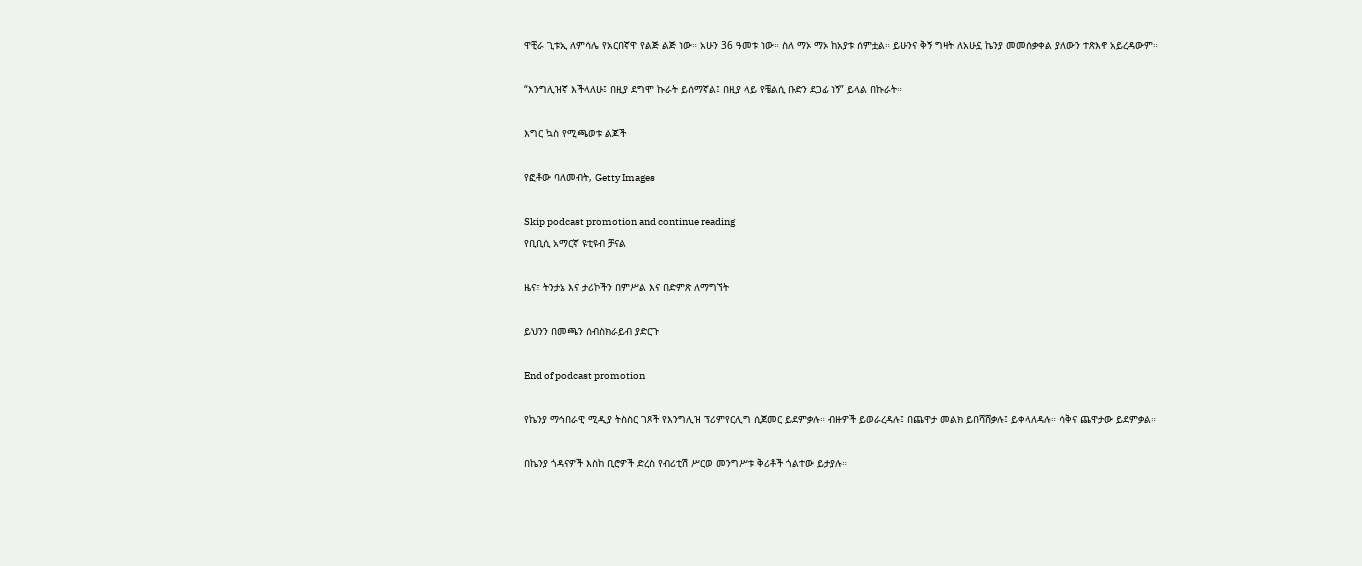ዋቺራ ጊቱኢ ለምሳሌ የአርበኛዋ የልጅ ልጅ ነው። አሁን 36 ዓመቱ ነው። ስለ ማኦ ማኦ ከአያቱ ሰምቷል። ይሁንና ቅኝ ግዛት ለአሁኗ ኬንያ መመሰቃቀል ያለውን ተጽእኖ አይረዳውም።

“እንግሊዝኛ እችላለሁ፤ በዚያ ደግሞ ኩራት ይሰማኛል፤ በዚያ ላይ የቼልሲ ቡድን ደጋፊ ነኝ” ይላል በኩራት።

እግር ኳስ የሚጫወቱ ልጆች

የፎቶው ባለመብት, Getty Images

Skip podcast promotion and continue reading
የቢቢሲ አማርኛ ዩቲዩብ ቻናል

ዜና፣ ትንታኔ እና ታሪኮችን በምሥል እና በድምጽ ለማግኘት

ይህንን በመጫን ሰብስክራይብ ያድርጉ

End of podcast promotion

የኬንያ ማኅበራዊ ሚዲያ ትስስር ገጾች የእንግሊዝ ፕሪምየርሊግ ሲጀመር ይደምቃሉ። ብዙዎች ይወራረዳሉ፤ በጨዋታ መልክ ይበሻሸቃሉ፤ ይቀላለዳሉ። ሳቅና ጨዋታው ይደምቃል።

በኬንያ ጎዳናዎች እስከ ቢሮዎች ድረስ የብሪቲሽ ሥርወ መንግሥቱ ቅሪቶች ጎልተው ይታያሉ።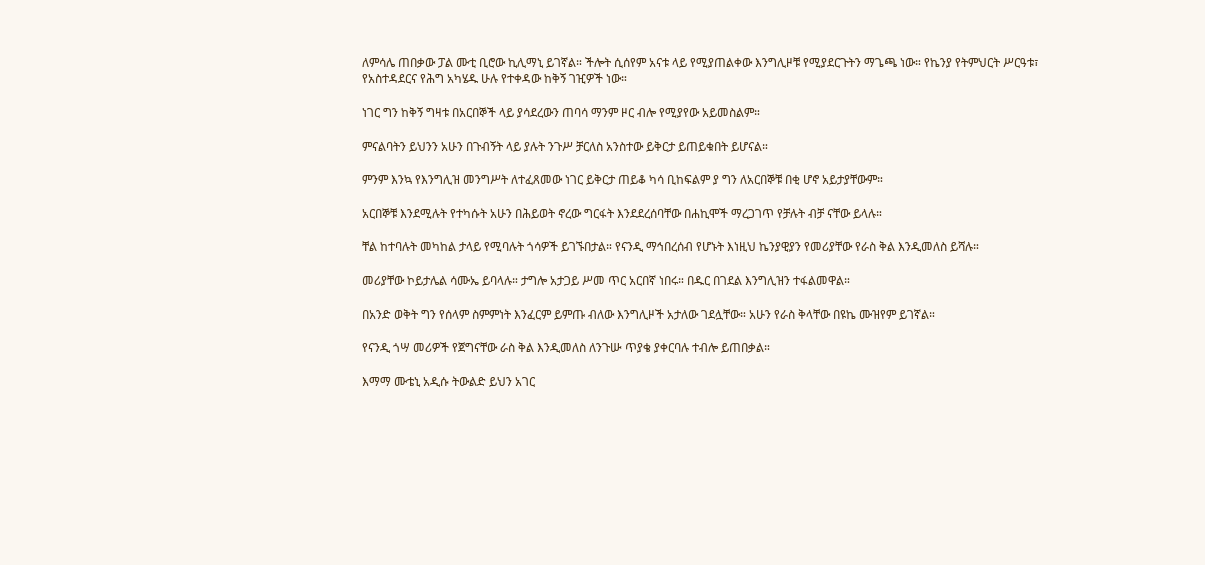ለምሳሌ ጠበቃው ፓል ሙቲ ቢሮው ኪሊማኒ ይገኛል። ችሎት ሲሰየም አናቱ ላይ የሚያጠልቀው እንግሊዞቹ የሚያደርጉትን ማጌጫ ነው። የኬንያ የትምህርት ሥርዓቱ፣ የአስተዳደርና የሕግ አካሄዱ ሁሉ የተቀዳው ከቅኝ ገዢዎች ነው።

ነገር ግን ከቅኝ ግዛቱ በአርበኞች ላይ ያሳደረውን ጠባሳ ማንም ዞር ብሎ የሚያየው አይመስልም።

ምናልባትን ይህንን አሁን በጉብኝት ላይ ያሉት ንጉሥ ቻርለስ አንስተው ይቅርታ ይጠይቁበት ይሆናል።

ምንም እንኳ የእንግሊዝ መንግሥት ለተፈጸመው ነገር ይቅርታ ጠይቆ ካሳ ቢከፍልም ያ ግን ለአርበኞቹ በቂ ሆኖ አይታያቸውም።

አርበኞቹ እንደሚሉት የተካሱት አሁን በሕይወት ኖረው ግርፋት እንደደረሰባቸው በሐኪሞች ማረጋገጥ የቻሉት ብቻ ናቸው ይላሉ።

ቸል ከተባሉት መካከል ታላይ የሚባሉት ጎሳዎች ይገኙበታል። የናንዲ ማኅበረሰብ የሆኑት እነዚህ ኬንያዊያን የመሪያቸው የራስ ቅል እንዲመለስ ይሻሉ።

መሪያቸው ኮይታሌል ሳሙኤ ይባላሉ። ታግሎ አታጋይ ሥመ ጥር አርበኛ ነበሩ። በዱር በገደል እንግሊዝን ተፋልመዋል።

በአንድ ወቅት ግን የሰላም ስምምነት እንፈርም ይምጡ ብለው እንግሊዞች አታለው ገደሏቸው። አሁን የራስ ቅላቸው በዩኬ ሙዝየም ይገኛል።

የናንዲ ጎሣ መሪዎች የጀግናቸው ራስ ቅል እንዲመለስ ለንጉሡ ጥያቄ ያቀርባሉ ተብሎ ይጠበቃል።

እማማ ሙቴኒ አዲሱ ትውልድ ይህን አገር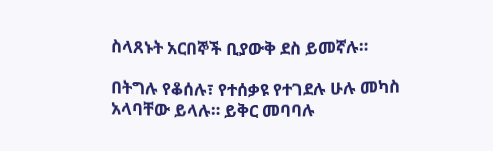ስላጸኑት አርበኞች ቢያውቅ ደስ ይመኛሉ።

በትግሉ የቆሰሉ፣ የተሰቃዩ የተገደሉ ሁሉ መካስ አላባቸው ይላሉ። ይቅር መባባሉ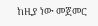ከዚያ ነው መጀመር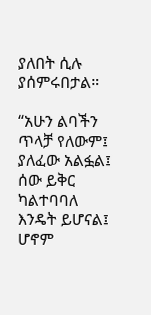ያለበት ሲሉ ያሰምሩበታል።

“አሁን ልባችን ጥላቻ የለውም፤ ያለፈው አልፏል፤ ሰው ይቅር ካልተባባለ እንዴት ይሆናል፤ ሆኖም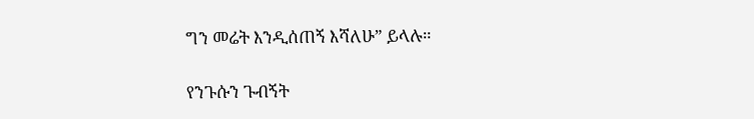ግን መሬት እንዲሰጠኝ እሻለሁ” ይላሉ።

የንጉሱን ጉብኝት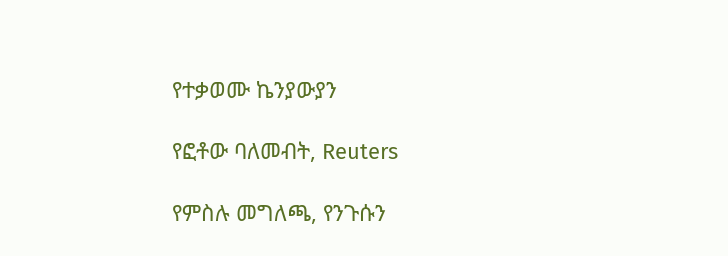የተቃወሙ ኬንያውያን

የፎቶው ባለመብት, Reuters

የምስሉ መግለጫ, የንጉሱን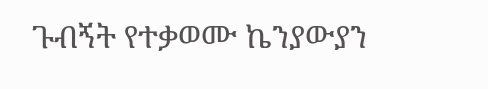ጉብኝት የተቃወሙ ኬንያውያን